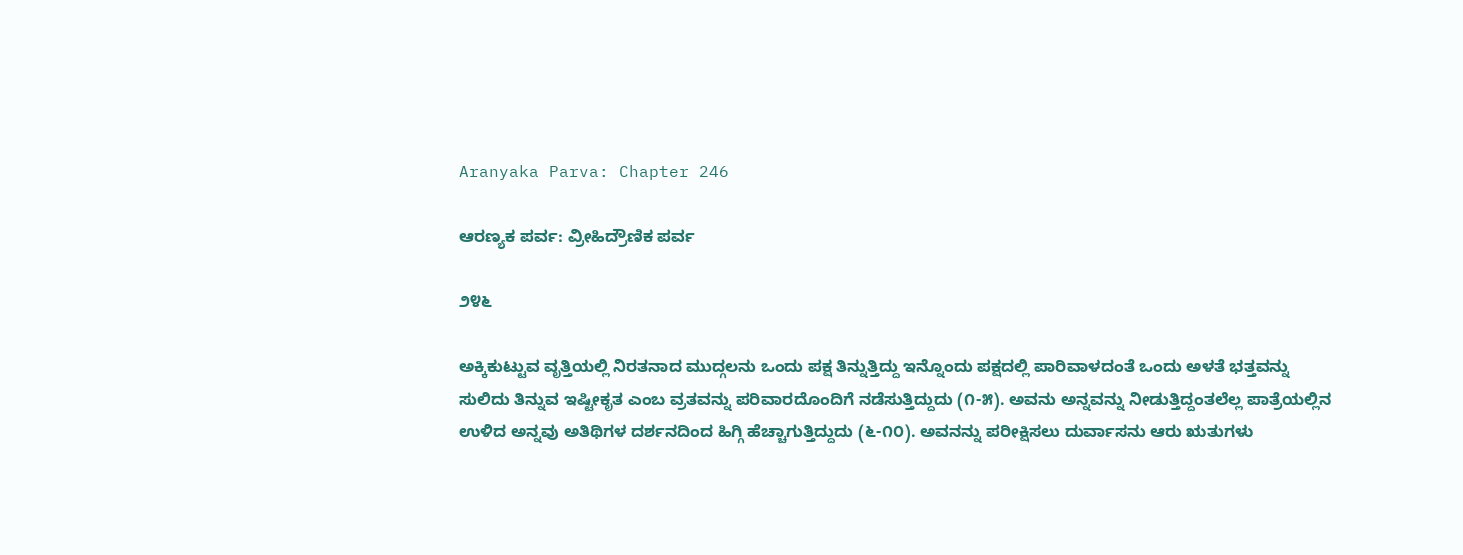Aranyaka Parva: Chapter 246

ಆರಣ್ಯಕ ಪರ್ವ: ವ್ರೀಹಿದ್ರೌಣಿಕ ಪರ್ವ

೨೪೬

ಅಕ್ಕಿಕುಟ್ಟುವ ವೃತ್ತಿಯಲ್ಲಿ ನಿರತನಾದ ಮುದ್ಗಲನು ಒಂದು ಪಕ್ಷ ತಿನ್ನುತ್ತಿದ್ದು ಇನ್ನೊಂದು ಪಕ್ಷದಲ್ಲಿ ಪಾರಿವಾಳದಂತೆ ಒಂದು ಅಳತೆ ಭತ್ತವನ್ನು ಸುಲಿದು ತಿನ್ನುವ ಇಷ್ಟೀಕೃತ ಎಂಬ ವ್ರತವನ್ನು ಪರಿವಾರದೊಂದಿಗೆ ನಡೆಸುತ್ತಿದ್ದುದು (೧-೫). ಅವನು ಅನ್ನವನ್ನು ನೀಡುತ್ತಿದ್ದಂತಲೆಲ್ಲ ಪಾತ್ರೆಯಲ್ಲಿನ ಉಳಿದ ಅನ್ನವು ಅತಿಥಿಗಳ ದರ್ಶನದಿಂದ ಹಿಗ್ಗಿ ಹೆಚ್ಚಾಗುತ್ತಿದ್ದುದು (೬-೧೦). ಅವನನ್ನು ಪರೀಕ್ಷಿಸಲು ದುರ್ವಾಸನು ಆರು ಋತುಗಳು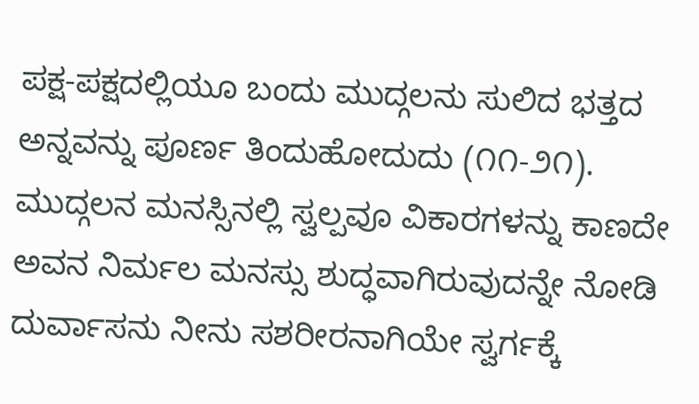ಪಕ್ಷ-ಪಕ್ಷದಲ್ಲಿಯೂ ಬಂದು ಮುದ್ಗಲನು ಸುಲಿದ ಭತ್ತದ ಅನ್ನವನ್ನು ಪೂರ್ಣ ತಿಂದುಹೋದುದು (೧೧-೨೧). ಮುದ್ಗಲನ ಮನಸ್ಸಿನಲ್ಲಿ ಸ್ವಲ್ಪವೂ ವಿಕಾರಗಳನ್ನು ಕಾಣದೇ ಅವನ ನಿರ್ಮಲ ಮನಸ್ಸು ಶುದ್ಧವಾಗಿರುವುದನ್ನೇ ನೋಡಿ ದುರ್ವಾಸನು ನೀನು ಸಶರೀರನಾಗಿಯೇ ಸ್ವರ್ಗಕ್ಕೆ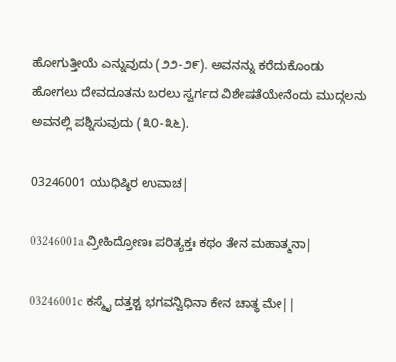ಹೋಗುತ್ತೀಯೆ ಎನ್ನುವುದು (೨೨-೨೯). ಅವನನ್ನು ಕರೆದುಕೊಂಡು ಹೋಗಲು ದೇವದೂತನು ಬರಲು ಸ್ವರ್ಗದ ವಿಶೇಷತೆಯೇನೆಂದು ಮುದ್ಗಲನು ಅವನಲ್ಲಿ ಪಶ್ನಿಸುವುದು (೩೦-೩೬).

03246001 ಯುಧಿಷ್ಠಿರ ಉವಾಚ|

03246001a ವ್ರೀಹಿದ್ರೋಣಃ ಪರಿತ್ಯಕ್ತಃ ಕಥಂ ತೇನ ಮಹಾತ್ಮನಾ|

03246001c ಕಸ್ಮೈ ದತ್ತಶ್ಚ ಭಗವನ್ವಿಧಿನಾ ಕೇನ ಚಾತ್ಥ ಮೇ||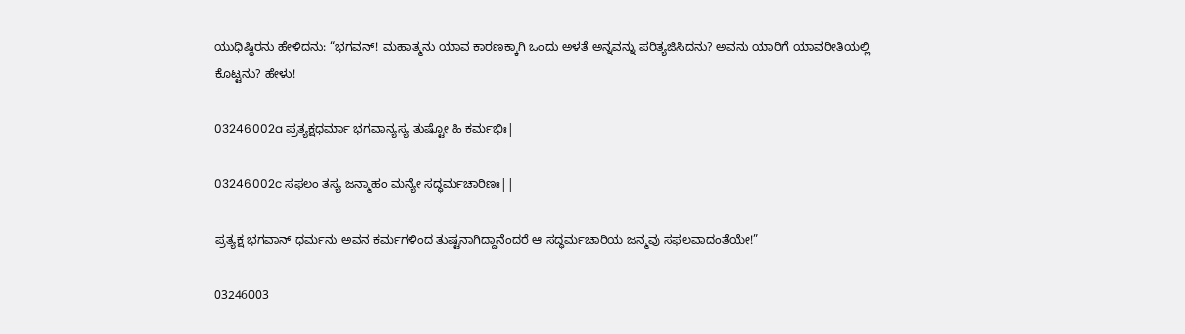ಯುಧಿಷ್ಠಿರನು ಹೇಳಿದನು: “ಭಗವನ್! ಮಹಾತ್ಮನು ಯಾವ ಕಾರಣಕ್ಕಾಗಿ ಒಂದು ಅಳತೆ ಅನ್ನವನ್ನು ಪರಿತ್ಯಜಿಸಿದನು? ಅವನು ಯಾರಿಗೆ ಯಾವರೀತಿಯಲ್ಲಿ ಕೊಟ್ಟನು? ಹೇಳು!

03246002a ಪ್ರತ್ಯಕ್ಷಧರ್ಮಾ ಭಗವಾನ್ಯಸ್ಯ ತುಷ್ಟೋ ಹಿ ಕರ್ಮಭಿಃ|

03246002c ಸಫಲಂ ತಸ್ಯ ಜನ್ಮಾಹಂ ಮನ್ಯೇ ಸದ್ಧರ್ಮಚಾರಿಣಃ||

ಪ್ರತ್ಯಕ್ಷ ಭಗವಾನ್ ಧರ್ಮನು ಅವನ ಕರ್ಮಗಳಿಂದ ತುಷ್ಟನಾಗಿದ್ದಾನೆಂದರೆ ಆ ಸದ್ಧರ್ಮಚಾರಿಯ ಜನ್ಮವು ಸಫಲವಾದಂತೆಯೇ!”

03246003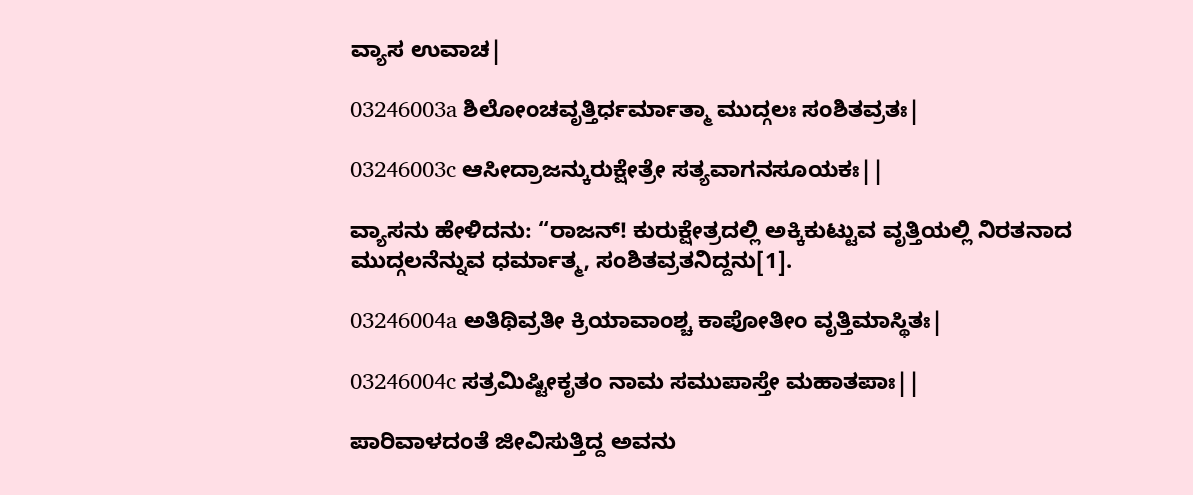ವ್ಯಾಸ ಉವಾಚ|

03246003a ಶಿಲೋಂಚವೃತ್ತಿರ್ಧರ್ಮಾತ್ಮಾ ಮುದ್ಗಲಃ ಸಂಶಿತವ್ರತಃ|

03246003c ಆಸೀದ್ರಾಜನ್ಕುರುಕ್ಷೇತ್ರೇ ಸತ್ಯವಾಗನಸೂಯಕಃ||

ವ್ಯಾಸನು ಹೇಳಿದನು: “ರಾಜನ್! ಕುರುಕ್ಷೇತ್ರದಲ್ಲಿ ಅಕ್ಕಿಕುಟ್ಟುವ ವೃತ್ತಿಯಲ್ಲಿ ನಿರತನಾದ ಮುದ್ಗಲನೆನ್ನುವ ಧರ್ಮಾತ್ಮ, ಸಂಶಿತವ್ರತನಿದ್ದನು[1].

03246004a ಅತಿಥಿವ್ರತೀ ಕ್ರಿಯಾವಾಂಶ್ಚ ಕಾಪೋತೀಂ ವೃತ್ತಿಮಾಸ್ಥಿತಃ|

03246004c ಸತ್ರಮಿಷ್ಟೀಕೃತಂ ನಾಮ ಸಮುಪಾಸ್ತೇ ಮಹಾತಪಾಃ||

ಪಾರಿವಾಳದಂತೆ ಜೀವಿಸುತ್ತಿದ್ದ ಅವನು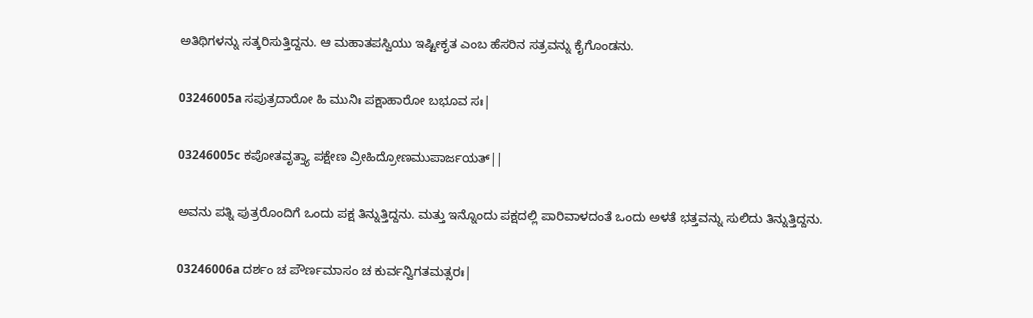ಅತಿಥಿಗಳನ್ನು ಸತ್ಕರಿಸುತ್ತಿದ್ದನು. ಆ ಮಹಾತಪಸ್ವಿಯು ಇಷ್ಟೀಕೃತ ಎಂಬ ಹೆಸರಿನ ಸತ್ರವನ್ನು ಕೈಗೊಂಡನು.

03246005a ಸಪುತ್ರದಾರೋ ಹಿ ಮುನಿಃ ಪಕ್ಷಾಹಾರೋ ಬಭೂವ ಸಃ|

03246005c ಕಪೋತವೃತ್ತ್ಯಾ ಪಕ್ಷೇಣ ವ್ರೀಹಿದ್ರೋಣಮುಪಾರ್ಜಯತ್||

ಅವನು ಪತ್ನಿ ಪುತ್ರರೊಂದಿಗೆ ಒಂದು ಪಕ್ಷ ತಿನ್ನುತ್ತಿದ್ದನು. ಮತ್ತು ಇನ್ನೊಂದು ಪಕ್ಷದಲ್ಲಿ ಪಾರಿವಾಳದಂತೆ ಒಂದು ಅಳತೆ ಭತ್ತವನ್ನು ಸುಲಿದು ತಿನ್ನುತ್ತಿದ್ದನು.

03246006a ದರ್ಶಂ ಚ ಪೌರ್ಣಮಾಸಂ ಚ ಕುರ್ವನ್ವಿಗತಮತ್ಸರಃ|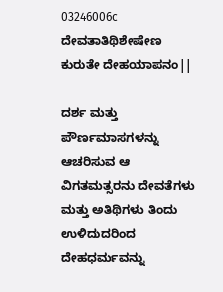03246006c ದೇವತಾತಿಥಿಶೇಷೇಣ ಕುರುತೇ ದೇಹಯಾಪನಂ||

ದರ್ಶ ಮತ್ತು ಪೌರ್ಣಮಾಸಗಳನ್ನು ಆಚರಿಸುವ ಆ ವಿಗತಮತ್ಸರನು ದೇವತೆಗಳು ಮತ್ತು ಅತಿಥಿಗಳು ತಿಂದು ಉಳಿದುದರಿಂದ ದೇಹಧರ್ಮವನ್ನು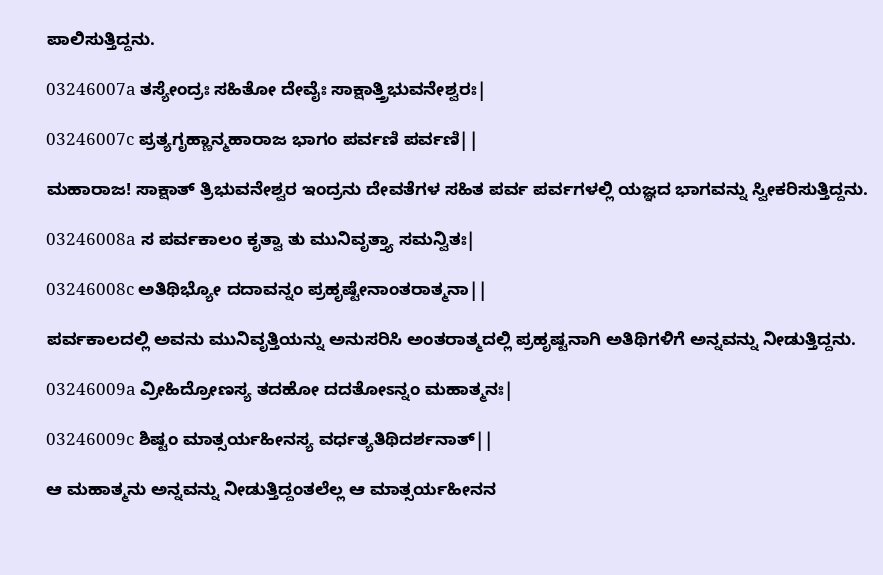ಪಾಲಿಸುತ್ತಿದ್ದನು.

03246007a ತಸ್ಯೇಂದ್ರಃ ಸಹಿತೋ ದೇವೈಃ ಸಾಕ್ಷಾತ್ತ್ರಿಭುವನೇಶ್ವರಃ|

03246007c ಪ್ರತ್ಯಗೃಹ್ಣಾನ್ಮಹಾರಾಜ ಭಾಗಂ ಪರ್ವಣಿ ಪರ್ವಣಿ||

ಮಹಾರಾಜ! ಸಾಕ್ಷಾತ್ ತ್ರಿಭುವನೇಶ್ವರ ಇಂದ್ರನು ದೇವತೆಗಳ ಸಹಿತ ಪರ್ವ ಪರ್ವಗಳಲ್ಲಿ ಯಜ್ಞದ ಭಾಗವನ್ನು ಸ್ವೀಕರಿಸುತ್ತಿದ್ದನು.

03246008a ಸ ಪರ್ವಕಾಲಂ ಕೃತ್ವಾ ತು ಮುನಿವೃತ್ತ್ಯಾ ಸಮನ್ವಿತಃ|

03246008c ಅತಿಥಿಭ್ಯೋ ದದಾವನ್ನಂ ಪ್ರಹೃಷ್ಟೇನಾಂತರಾತ್ಮನಾ||

ಪರ್ವಕಾಲದಲ್ಲಿ ಅವನು ಮುನಿವೃತ್ತಿಯನ್ನು ಅನುಸರಿಸಿ ಅಂತರಾತ್ಮದಲ್ಲಿ ಪ್ರಹೃಷ್ಟನಾಗಿ ಅತಿಥಿಗಳಿಗೆ ಅನ್ನವನ್ನು ನೀಡುತ್ತಿದ್ದನು.

03246009a ವ್ರೀಹಿದ್ರೋಣಸ್ಯ ತದಹೋ ದದತೋಽನ್ನಂ ಮಹಾತ್ಮನಃ|

03246009c ಶಿಷ್ಟಂ ಮಾತ್ಸರ್ಯಹೀನಸ್ಯ ವರ್ಧತ್ಯತಿಥಿದರ್ಶನಾತ್||

ಆ ಮಹಾತ್ಮನು ಅನ್ನವನ್ನು ನೀಡುತ್ತಿದ್ದಂತಲೆಲ್ಲ ಆ ಮಾತ್ಸರ್ಯಹೀನನ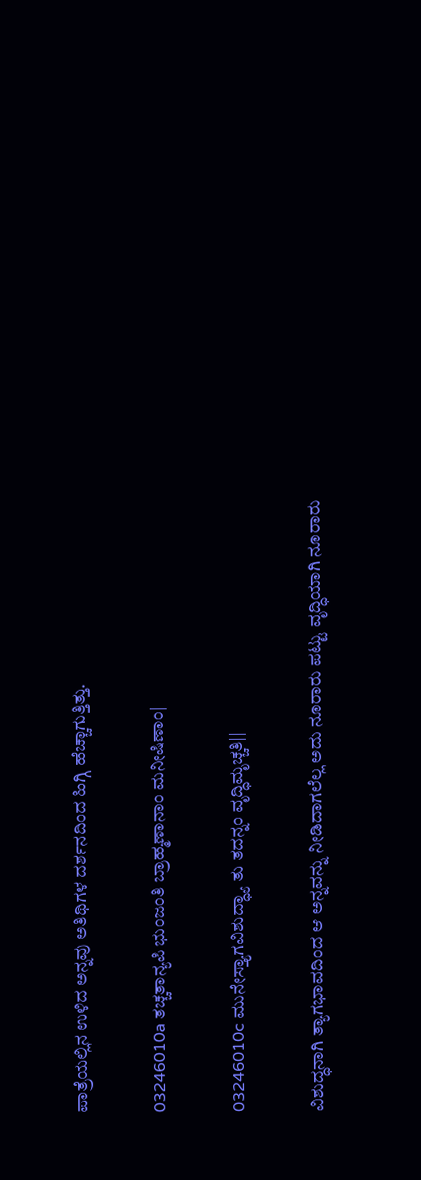ಪಾತ್ರೆಯಲ್ಲಿನ ಉಳಿದ ಅನ್ನವು ಅತಿಥಿಗಳ ದರ್ಶನದಿಂದ ಹಿಗ್ಗಿ ಹೆಚ್ಚಾಗುತ್ತಿತ್ತು.

03246010a ತಚ್ಚತಾನ್ಯಪಿ ಭುಂಜಂತಿ ಬ್ರಾಹ್ಮಣಾನಾಂ ಮನೀಷಿಣಾಂ|

03246010c ಮುನೇಸ್ತ್ಯಾಗವಿಶುದ್ಧ್ಯಾ ತು ತದನ್ನಂ ವೃದ್ಧಿಮೃಚ್ಚತಿ||

ವಿಶುದ್ಧನಾಗಿ ತ್ಯಾಗಭಾವದಿಂದ ಆ ಅನ್ನವನ್ನು ನೀಡಿದಾಗಲೆಲ್ಲ ಅದು ನೂರಾರು ಪಟ್ಟು ವೃದ್ಧಿಯಾಗಿ ನೂರಾರು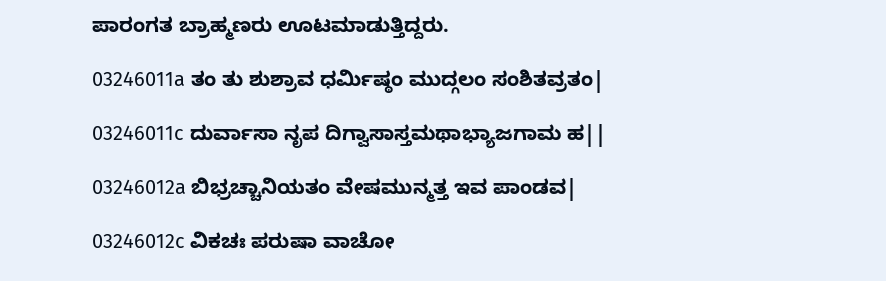ಪಾರಂಗತ ಬ್ರಾಹ್ಮಣರು ಊಟಮಾಡುತ್ತಿದ್ದರು.

03246011a ತಂ ತು ಶುಶ್ರಾವ ಧರ್ಮಿಷ್ಠಂ ಮುದ್ಗಲಂ ಸಂಶಿತವ್ರತಂ|

03246011c ದುರ್ವಾಸಾ ನೃಪ ದಿಗ್ವಾಸಾಸ್ತಮಥಾಭ್ಯಾಜಗಾಮ ಹ||

03246012a ಬಿಭ್ರಚ್ಚಾನಿಯತಂ ವೇಷಮುನ್ಮತ್ತ ಇವ ಪಾಂಡವ|

03246012c ವಿಕಚಃ ಪರುಷಾ ವಾಚೋ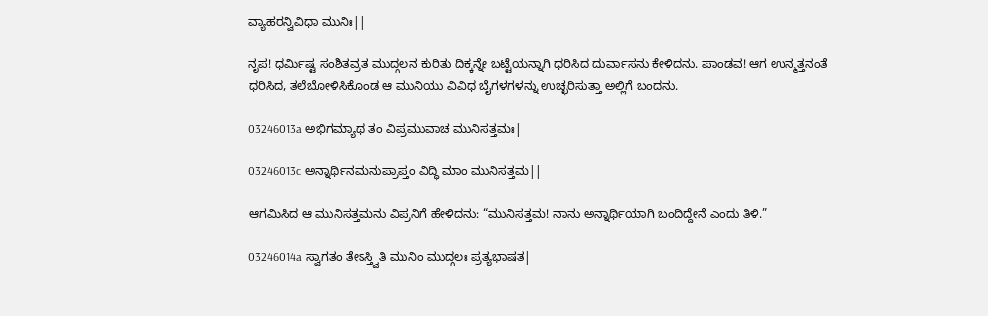ವ್ಯಾಹರನ್ವಿವಿಧಾ ಮುನಿಃ||

ನೃಪ! ಧರ್ಮಿಷ್ಟ ಸಂಶಿತವ್ರತ ಮುದ್ಗಲನ ಕುರಿತು ದಿಕ್ಕನ್ನೇ ಬಟ್ಟೆಯನ್ನಾಗಿ ಧರಿಸಿದ ದುರ್ವಾಸನು ಕೇಳಿದನು. ಪಾಂಡವ! ಆಗ ಉನ್ಮತ್ತನಂತೆ ಧರಿಸಿದ, ತಲೆಬೋಳಿಸಿಕೊಂಡ ಆ ಮುನಿಯು ವಿವಿಧ ಬೈಗಳಗಳನ್ನು ಉಚ್ಛರಿಸುತ್ತಾ ಅಲ್ಲಿಗೆ ಬಂದನು.

03246013a ಅಭಿಗಮ್ಯಾಥ ತಂ ವಿಪ್ರಮುವಾಚ ಮುನಿಸತ್ತಮಃ|

03246013c ಅನ್ನಾರ್ಥಿನಮನುಪ್ರಾಪ್ತಂ ವಿದ್ಧಿ ಮಾಂ ಮುನಿಸತ್ತಮ||

ಆಗಮಿಸಿದ ಆ ಮುನಿಸತ್ತಮನು ವಿಪ್ರನಿಗೆ ಹೇಳಿದನು: “ಮುನಿಸತ್ತಮ! ನಾನು ಅನ್ನಾರ್ಥಿಯಾಗಿ ಬಂದಿದ್ದೇನೆ ಎಂದು ತಿಳಿ.”

03246014a ಸ್ವಾಗತಂ ತೇಽಸ್ತ್ವಿತಿ ಮುನಿಂ ಮುದ್ಗಲಃ ಪ್ರತ್ಯಭಾಷತ|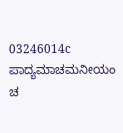03246014c ಪಾದ್ಯಮಾಚಮನೀಯಂ ಚ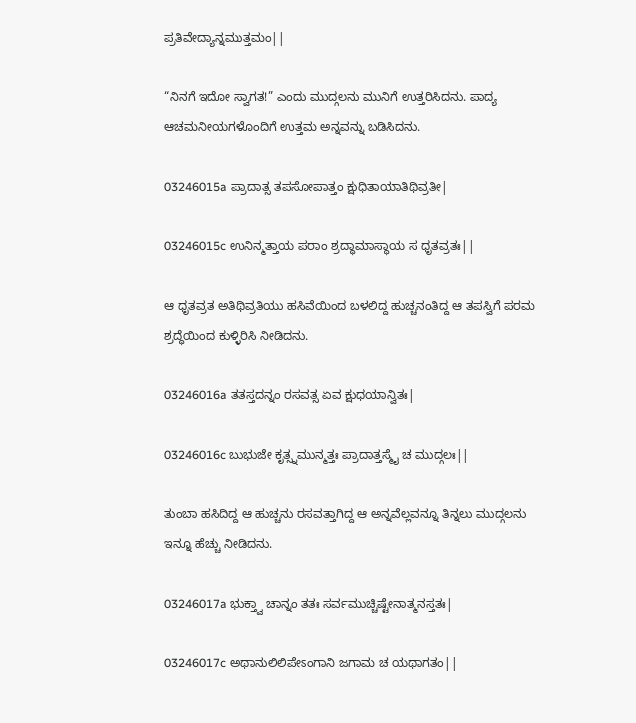ಪ್ರತಿವೇದ್ಯಾನ್ನಮುತ್ತಮಂ||

“ನಿನಗೆ ಇದೋ ಸ್ವಾಗತ!” ಎಂದು ಮುದ್ಗಲನು ಮುನಿಗೆ ಉತ್ತರಿಸಿದನು. ಪಾದ್ಯ ಆಚಮನೀಯಗಳೊಂದಿಗೆ ಉತ್ತಮ ಅನ್ನವನ್ನು ಬಡಿಸಿದನು.

03246015a ಪ್ರಾದಾತ್ಸ ತಪಸೋಪಾತ್ತಂ ಕ್ಷುಧಿತಾಯಾತಿಥಿವ್ರತೀ|

03246015c ಉನಿನ್ಮತ್ತಾಯ ಪರಾಂ ಶ್ರದ್ಧಾಮಾಸ್ಥಾಯ ಸ ಧೃತವ್ರತಃ||

ಆ ಧೃತವ್ರತ ಅತಿಥಿವ್ರತಿಯು ಹಸಿವೆಯಿಂದ ಬಳಲಿದ್ದ ಹುಚ್ಚನಂತಿದ್ದ ಆ ತಪಸ್ವಿಗೆ ಪರಮ ಶ್ರದ್ಧೆಯಿಂದ ಕುಳ್ಳಿರಿಸಿ ನೀಡಿದನು.

03246016a ತತಸ್ತದನ್ನಂ ರಸವತ್ಸ ಏವ ಕ್ಷುಧಯಾನ್ವಿತಃ|

03246016c ಬುಭುಜೇ ಕೃತ್ಸ್ನಮುನ್ಮತ್ತಃ ಪ್ರಾದಾತ್ತಸ್ಮೈ ಚ ಮುದ್ಗಲಃ||

ತುಂಬಾ ಹಸಿದಿದ್ದ ಆ ಹುಚ್ಚನು ರಸವತ್ತಾಗಿದ್ದ ಆ ಅನ್ನವೆಲ್ಲವನ್ನೂ ತಿನ್ನಲು ಮುದ್ಗಲನು ಇನ್ನೂ ಹೆಚ್ಚು ನೀಡಿದನು.

03246017a ಭುಕ್ತ್ವಾ ಚಾನ್ನಂ ತತಃ ಸರ್ವಮುಚ್ಚಿಷ್ಟೇನಾತ್ಮನಸ್ತತಃ|

03246017c ಅಥಾನುಲಿಲಿಪೇಽಂಗಾನಿ ಜಗಾಮ ಚ ಯಥಾಗತಂ||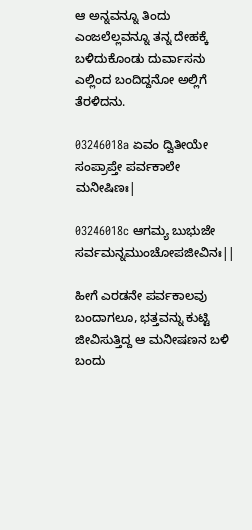ಆ ಅನ್ನವನ್ನೂ ತಿಂದು ಎಂಜಲೆಲ್ಲವನ್ನೂ ತನ್ನ ದೇಹಕ್ಕೆ ಬಳಿದುಕೊಂಡು ದುರ್ವಾಸನು ಎಲ್ಲಿಂದ ಬಂದಿದ್ದನೋ ಅಲ್ಲಿಗೆ ತೆರಳಿದನು.

03246018a ಏವಂ ದ್ವಿತೀಯೇ ಸಂಪ್ರಾಪ್ತೇ ಪರ್ವಕಾಲೇ ಮನೀಷಿಣಃ|

03246018c ಆಗಮ್ಯ ಬುಭುಜೇ ಸರ್ವಮನ್ನಮುಂಚೋಪಜೀವಿನಃ||

ಹೀಗೆ ಎರಡನೇ ಪರ್ವಕಾಲವು ಬಂದಾಗಲೂ, ಭತ್ತವನ್ನು ಕುಟ್ಟಿ ಜೀವಿಸುತ್ತಿದ್ದ ಆ ಮನೀಷಣನ ಬಳಿ ಬಂದು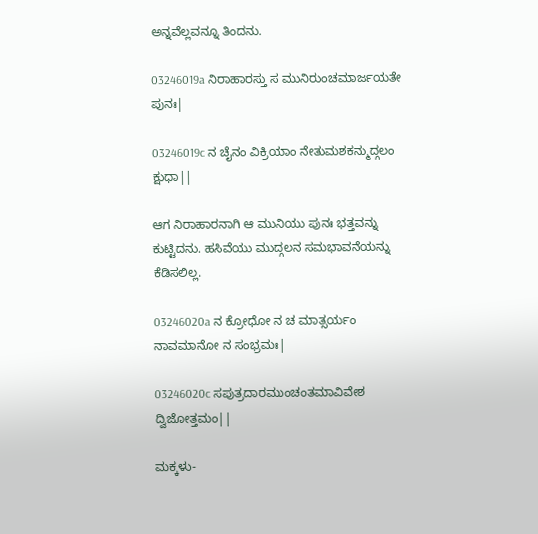ಅನ್ನವೆಲ್ಲವನ್ನೂ ತಿಂದನು.

03246019a ನಿರಾಹಾರಸ್ತು ಸ ಮುನಿರುಂಚಮಾರ್ಜಯತೇ ಪುನಃ|

03246019c ನ ಚೈನಂ ವಿಕ್ರಿಯಾಂ ನೇತುಮಶಕನ್ಮುದ್ಗಲಂ ಕ್ಷುಧಾ||

ಆಗ ನಿರಾಹಾರನಾಗಿ ಆ ಮುನಿಯು ಪುನಃ ಭತ್ತವನ್ನು ಕುಟ್ಟಿದನು. ಹಸಿವೆಯು ಮುದ್ಗಲನ ಸಮಭಾವನೆಯನ್ನು ಕೆಡಿಸಲಿಲ್ಲ.

03246020a ನ ಕ್ರೋಧೋ ನ ಚ ಮಾತ್ಸರ್ಯಂ ನಾವಮಾನೋ ನ ಸಂಭ್ರಮಃ|

03246020c ಸಪುತ್ರದಾರಮುಂಚಂತಮಾವಿವೇಶ ದ್ವಿಜೋತ್ತಮಂ||

ಮಕ್ಕಳು-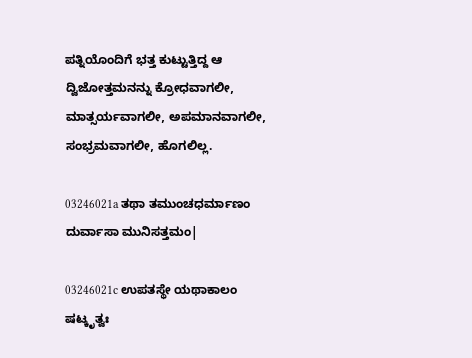ಪತ್ನಿಯೊಂದಿಗೆ ಭತ್ತ ಕುಟ್ಟುತ್ತಿದ್ದ ಆ ದ್ವಿಜೋತ್ತಮನನ್ನು ಕ್ರೋಧವಾಗಲೀ, ಮಾತ್ಸರ್ಯವಾಗಲೀ, ಅಪಮಾನವಾಗಲೀ, ಸಂಭ್ರಮವಾಗಲೀ, ಹೊಗಲಿಲ್ಲ.

03246021a ತಥಾ ತಮುಂಚಧರ್ಮಾಣಂ ದುರ್ವಾಸಾ ಮುನಿಸತ್ತಮಂ|

03246021c ಉಪತಸ್ಥೇ ಯಥಾಕಾಲಂ ಷಟ್ಕೃತ್ವಃ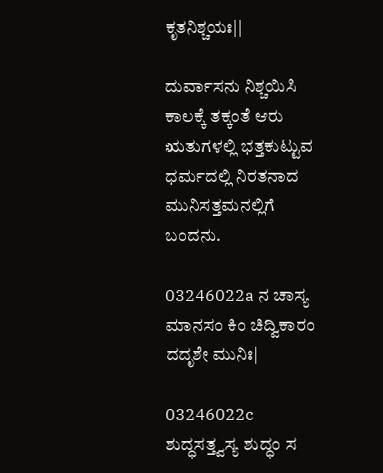ಕೃತನಿಶ್ಚಯಃ||

ದುರ್ವಾಸನು ನಿಶ್ಚಯಿಸಿ ಕಾಲಕ್ಕೆ ತಕ್ಕಂತೆ ಆರು ಋತುಗಳಲ್ಲಿ ಭತ್ತಕುಟ್ಟುವ ಧರ್ಮದಲ್ಲಿ ನಿರತನಾದ ಮುನಿಸತ್ತಮನಲ್ಲಿಗೆ ಬಂದನು.

03246022a ನ ಚಾಸ್ಯ ಮಾನಸಂ ಕಿಂ ಚಿದ್ವಿಕಾರಂ ದದೃಶೇ ಮುನಿಃ|

03246022c ಶುದ್ಧಸತ್ತ್ವಸ್ಯ ಶುದ್ಧಂ ಸ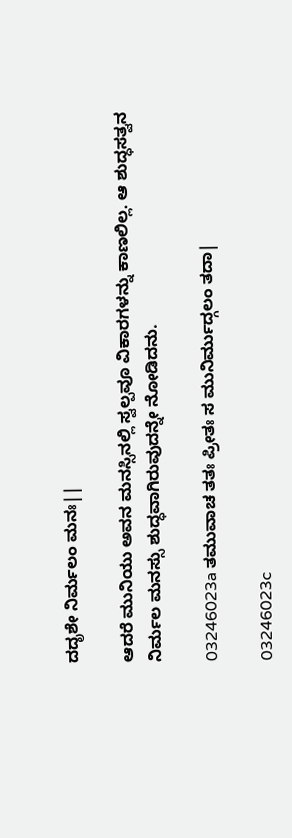ದದೃಶೇ ನಿರ್ಮಲಂ ಮನಃ||

ಆದರೆ ಮುನಿಯು ಅವನ ಮನಸ್ಸಿನಲ್ಲಿ ಸ್ವಲ್ಪವೂ ವಿಕಾರಗಳನ್ನು ಕಾಣಲಿಲ್ಲ. ಆ ಶುದ್ಧಸತ್ವನ ನಿರ್ಮಲ ಮನಸ್ಸು ಶುದ್ಧವಾಗಿರುವುದನ್ನೇ ನೋಡಿದನು.

03246023a ತಮುವಾಚ ತತಃ ಪ್ರೀತಃ ಸ ಮುನಿರ್ಮುದ್ಗಲಂ ತದಾ|

03246023c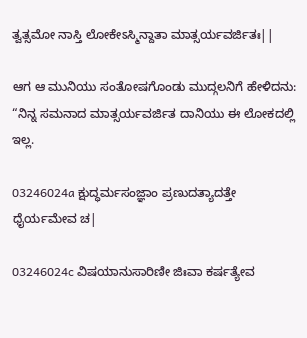ತ್ವತ್ಸಮೋ ನಾಸ್ತಿ ಲೋಕೇಽಸ್ಮಿನ್ದಾತಾ ಮಾತ್ಸರ್ಯವರ್ಜಿತಃ||

ಆಗ ಆ ಮುನಿಯು ಸಂತೋಷಗೊಂಡು ಮುದ್ಗಲನಿಗೆ ಹೇಳಿದನು: “ನಿನ್ನ ಸಮನಾದ ಮಾತ್ಸರ್ಯವರ್ಜಿತ ದಾನಿಯು ಈ ಲೋಕದಲ್ಲಿ ಇಲ್ಲ.

03246024a ಕ್ಷುದ್ಧರ್ಮಸಂಜ್ಞಾಂ ಪ್ರಣುದತ್ಯಾದತ್ತೇ ಧೈರ್ಯಮೇವ ಚ|

03246024c ವಿಷಯಾನುಸಾರಿಣೀ ಜಿಃವಾ ಕರ್ಷತ್ಯೇವ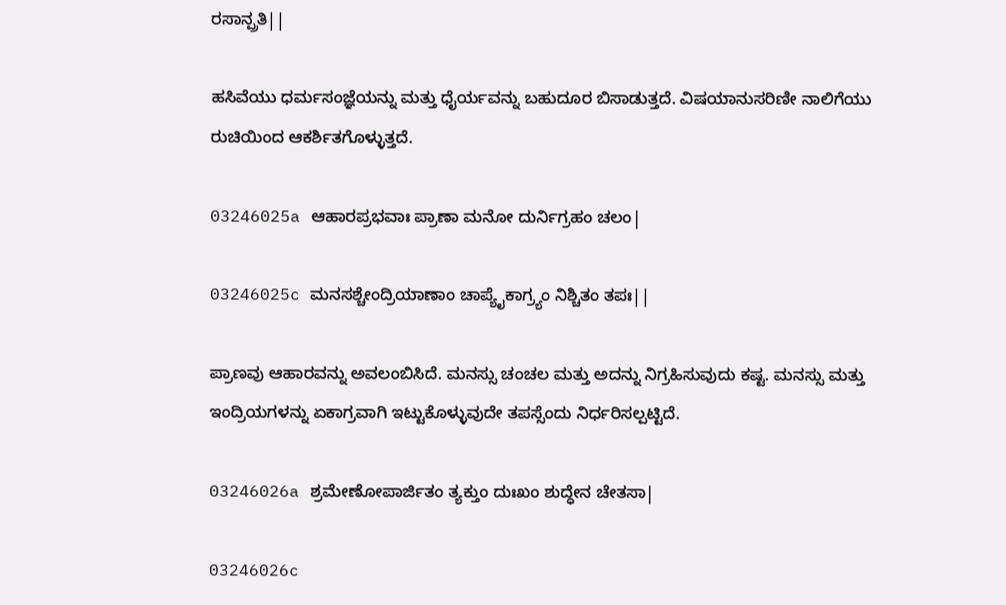ರಸಾನ್ಪ್ರತಿ||

ಹಸಿವೆಯು ಧರ್ಮಸಂಜ್ಞೆಯನ್ನು ಮತ್ತು ಧೈರ್ಯವನ್ನು ಬಹುದೂರ ಬಿಸಾಡುತ್ತದೆ. ವಿಷಯಾನುಸರಿಣೀ ನಾಲಿಗೆಯು ರುಚಿಯಿಂದ ಆಕರ್ಶಿತಗೊಳ್ಳುತ್ತದೆ.

03246025a ಆಹಾರಪ್ರಭವಾಃ ಪ್ರಾಣಾ ಮನೋ ದುರ್ನಿಗ್ರಹಂ ಚಲಂ|

03246025c ಮನಸಶ್ಚೇಂದ್ರಿಯಾಣಾಂ ಚಾಪ್ಯೈಕಾಗ್ರ್ಯಂ ನಿಶ್ಚಿತಂ ತಪಃ||

ಪ್ರಾಣವು ಆಹಾರವನ್ನು ಅವಲಂಬಿಸಿದೆ. ಮನಸ್ಸು ಚಂಚಲ ಮತ್ತು ಅದನ್ನು ನಿಗ್ರಹಿಸುವುದು ಕಷ್ಟ. ಮನಸ್ಸು ಮತ್ತು ಇಂದ್ರಿಯಗಳನ್ನು ಏಕಾಗ್ರವಾಗಿ ಇಟ್ಟುಕೊಳ್ಳುವುದೇ ತಪಸ್ಸೆಂದು ನಿರ್ಧರಿಸಲ್ಪಟ್ಟಿದೆ.

03246026a ಶ್ರಮೇಣೋಪಾರ್ಜಿತಂ ತ್ಯಕ್ತುಂ ದುಃಖಂ ಶುದ್ಧೇನ ಚೇತಸಾ|

03246026c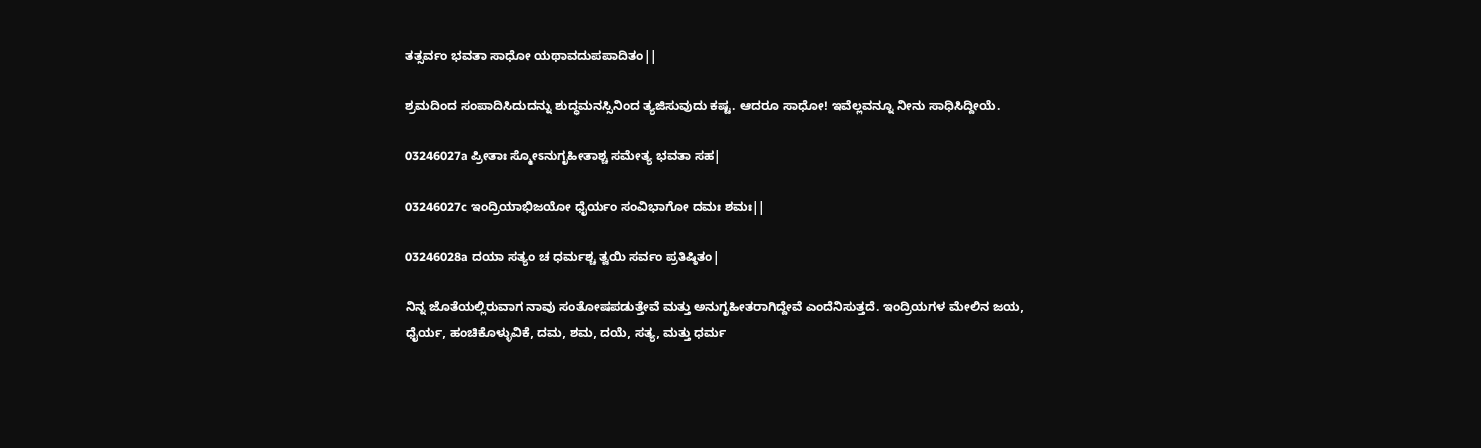ತತ್ಸರ್ವಂ ಭವತಾ ಸಾಧೋ ಯಥಾವದುಪಪಾದಿತಂ||

ಶ್ರಮದಿಂದ ಸಂಪಾದಿಸಿದುದನ್ನು ಶುದ್ಧಮನಸ್ಸಿನಿಂದ ತ್ಯಜಿಸುವುದು ಕಷ್ಟ. ಆದರೂ ಸಾಧೋ! ಇವೆಲ್ಲವನ್ನೂ ನೀನು ಸಾಧಿಸಿದ್ದೀಯೆ.

03246027a ಪ್ರೀತಾಃ ಸ್ಮೋಽನುಗೃಹೀತಾಶ್ಚ ಸಮೇತ್ಯ ಭವತಾ ಸಹ|

03246027c ಇಂದ್ರಿಯಾಭಿಜಯೋ ಧೈರ್ಯಂ ಸಂವಿಭಾಗೋ ದಮಃ ಶಮಃ||

03246028a ದಯಾ ಸತ್ಯಂ ಚ ಧರ್ಮಶ್ಚ ತ್ವಯಿ ಸರ್ವಂ ಪ್ರತಿಷ್ಠಿತಂ|

ನಿನ್ನ ಜೊತೆಯಲ್ಲಿರುವಾಗ ನಾವು ಸಂತೋಷಪಡುತ್ತೇವೆ ಮತ್ತು ಅನುಗೃಹೀತರಾಗಿದ್ದೇವೆ ಎಂದೆನಿಸುತ್ತದೆ. ಇಂದ್ರಿಯಗಳ ಮೇಲಿನ ಜಯ, ಧೈರ್ಯ, ಹಂಚಿಕೊಳ್ಳುವಿಕೆ, ದಮ, ಶಮ, ದಯೆ, ಸತ್ಯ, ಮತ್ತು ಧರ್ಮ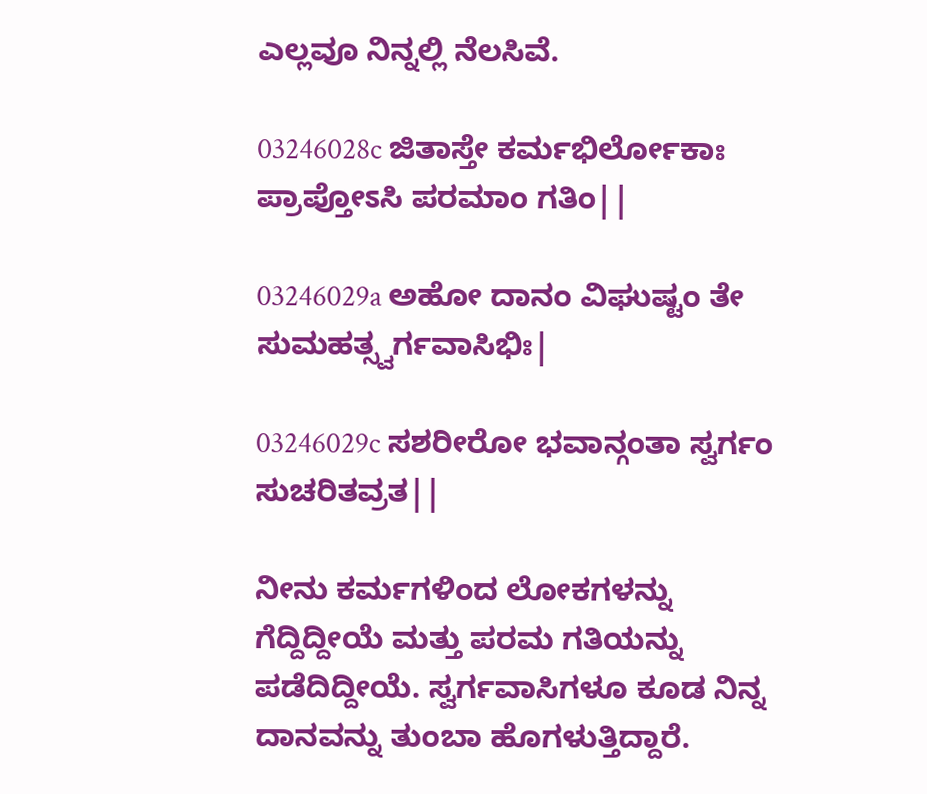ಎಲ್ಲವೂ ನಿನ್ನಲ್ಲಿ ನೆಲಸಿವೆ.

03246028c ಜಿತಾಸ್ತೇ ಕರ್ಮಭಿರ್ಲೋಕಾಃ ಪ್ರಾಪ್ತೋಽಸಿ ಪರಮಾಂ ಗತಿಂ||

03246029a ಅಹೋ ದಾನಂ ವಿಘುಷ್ಟಂ ತೇ ಸುಮಹತ್ಸ್ವರ್ಗವಾಸಿಭಿಃ|

03246029c ಸಶರೀರೋ ಭವಾನ್ಗಂತಾ ಸ್ವರ್ಗಂ ಸುಚರಿತವ್ರತ||

ನೀನು ಕರ್ಮಗಳಿಂದ ಲೋಕಗಳನ್ನು ಗೆದ್ದಿದ್ದೀಯೆ ಮತ್ತು ಪರಮ ಗತಿಯನ್ನು ಪಡೆದಿದ್ದೀಯೆ. ಸ್ವರ್ಗವಾಸಿಗಳೂ ಕೂಡ ನಿನ್ನ ದಾನವನ್ನು ತುಂಬಾ ಹೊಗಳುತ್ತಿದ್ದಾರೆ.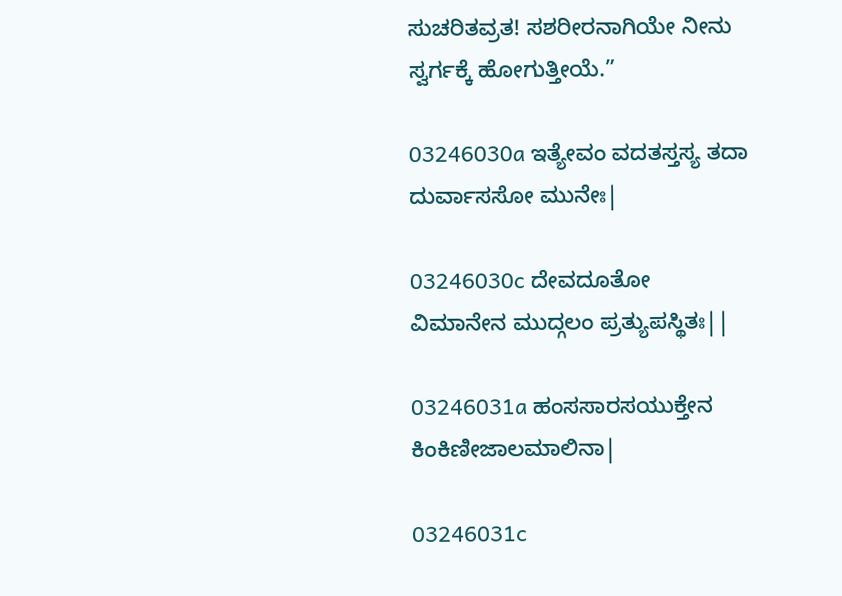ಸುಚರಿತವ್ರತ! ಸಶರೀರನಾಗಿಯೇ ನೀನು ಸ್ವರ್ಗಕ್ಕೆ ಹೋಗುತ್ತೀಯೆ.”

03246030a ಇತ್ಯೇವಂ ವದತಸ್ತಸ್ಯ ತದಾ ದುರ್ವಾಸಸೋ ಮುನೇಃ|

03246030c ದೇವದೂತೋ ವಿಮಾನೇನ ಮುದ್ಗಲಂ ಪ್ರತ್ಯುಪಸ್ಥಿತಃ||

03246031a ಹಂಸಸಾರಸಯುಕ್ತೇನ ಕಿಂಕಿಣೀಜಾಲಮಾಲಿನಾ|

03246031c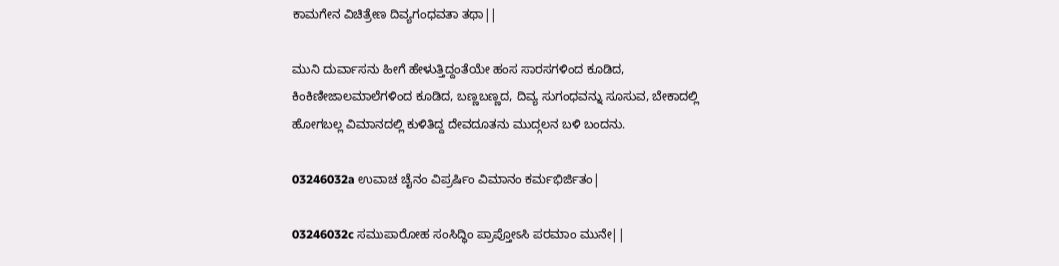ಕಾಮಗೇನ ವಿಚಿತ್ರೇಣ ದಿವ್ಯಗಂಧವತಾ ತಥಾ||

ಮುನಿ ದುರ್ವಾಸನು ಹೀಗೆ ಹೇಳುತ್ತಿದ್ದಂತೆಯೇ ಹಂಸ ಸಾರಸಗಳಿಂದ ಕೂಡಿದ, ಕಿಂಕಿಣೀಜಾಲಮಾಲೆಗಳಿಂದ ಕೂಡಿದ, ಬಣ್ಣಬಣ್ಣದ, ದಿವ್ಯ ಸುಗಂಧವನ್ನು ಸೂಸುವ, ಬೇಕಾದಲ್ಲಿ ಹೋಗಬಲ್ಲ ವಿಮಾನದಲ್ಲಿ ಕುಳಿತಿದ್ದ ದೇವದೂತನು ಮುದ್ಗಲನ ಬಳಿ ಬಂದನು.

03246032a ಉವಾಚ ಚೈನಂ ವಿಪ್ರರ್ಷಿಂ ವಿಮಾನಂ ಕರ್ಮಭಿರ್ಜಿತಂ|

03246032c ಸಮುಪಾರೋಹ ಸಂಸಿದ್ಧಿಂ ಪ್ರಾಪ್ತೋಽಸಿ ಪರಮಾಂ ಮುನೇ||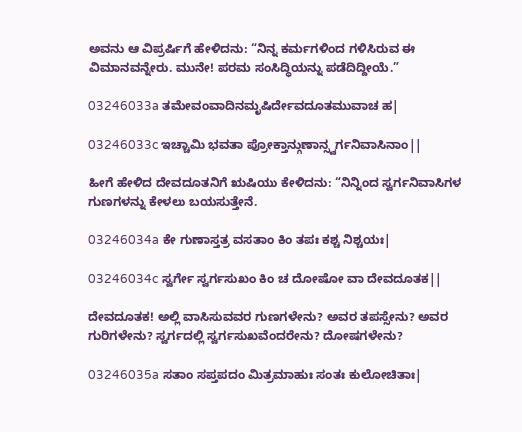ಅವನು ಆ ವಿಪ್ರರ್ಷಿಗೆ ಹೇಳಿದನು: “ನಿನ್ನ ಕರ್ಮಗಳಿಂದ ಗಳಿಸಿರುವ ಈ ವಿಮಾನವನ್ನೇರು. ಮುನೇ! ಪರಮ ಸಂಸಿದ್ಧಿಯನ್ನು ಪಡೆದಿದ್ದೀಯೆ.”

03246033a ತಮೇವಂವಾದಿನಮೃಷಿರ್ದೇವದೂತಮುವಾಚ ಹ|

03246033c ಇಚ್ಚಾಮಿ ಭವತಾ ಪ್ರೋಕ್ತಾನ್ಗುಣಾನ್ಸ್ವರ್ಗನಿವಾಸಿನಾಂ||

ಹೀಗೆ ಹೇಳಿದ ದೇವದೂತನಿಗೆ ಋಷಿಯು ಕೇಳಿದನು: “ನಿನ್ನಿಂದ ಸ್ವರ್ಗನಿವಾಸಿಗಳ ಗುಣಗಳನ್ನು ಕೇಳಲು ಬಯಸುತ್ತೇನೆ.

03246034a ಕೇ ಗುಣಾಸ್ತತ್ರ ವಸತಾಂ ಕಿಂ ತಪಃ ಕಶ್ಚ ನಿಶ್ಚಯಃ|

03246034c ಸ್ವರ್ಗೇ ಸ್ವರ್ಗಸುಖಂ ಕಿಂ ಚ ದೋಷೋ ವಾ ದೇವದೂತಕ||

ದೇವದೂತಕ! ಅಲ್ಲಿ ವಾಸಿಸುವವರ ಗುಣಗಳೇನು? ಅವರ ತಪಸ್ಸೇನು? ಅವರ ಗುರಿಗಳೇನು? ಸ್ವರ್ಗದಲ್ಲಿ ಸ್ವರ್ಗಸುಖವೆಂದರೇನು? ದೋಷಗಳೇನು?

03246035a ಸತಾಂ ಸಪ್ತಪದಂ ಮಿತ್ರಮಾಹುಃ ಸಂತಃ ಕುಲೋಚಿತಾಃ|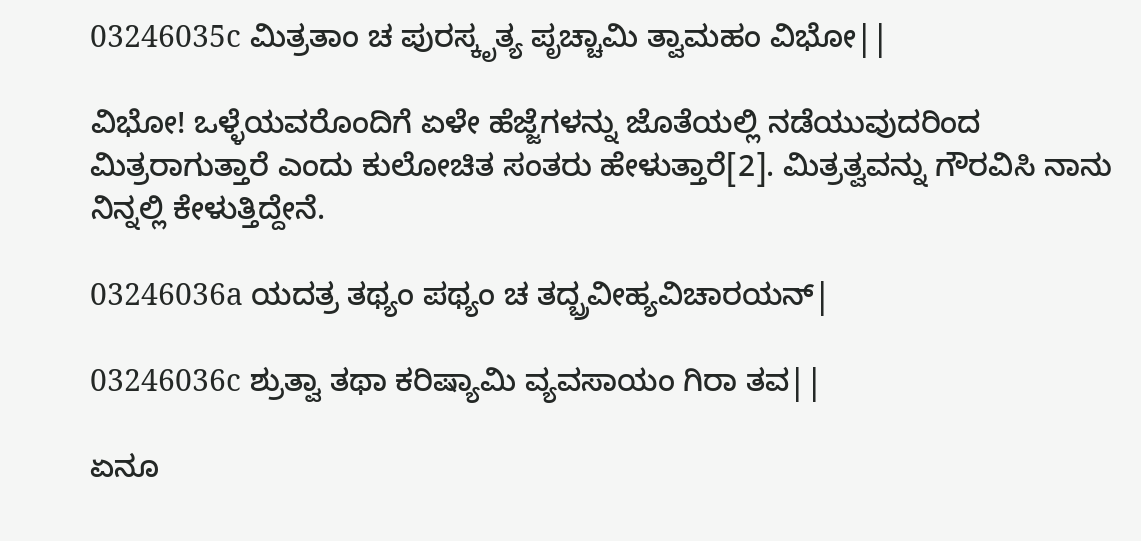03246035c ಮಿತ್ರತಾಂ ಚ ಪುರಸ್ಕೃತ್ಯ ಪೃಚ್ಚಾಮಿ ತ್ವಾಮಹಂ ವಿಭೋ||

ವಿಭೋ! ಒಳ್ಳೆಯವರೊಂದಿಗೆ ಏಳೇ ಹೆಜ್ಜೆಗಳನ್ನು ಜೊತೆಯಲ್ಲಿ ನಡೆಯುವುದರಿಂದ ಮಿತ್ರರಾಗುತ್ತಾರೆ ಎಂದು ಕುಲೋಚಿತ ಸಂತರು ಹೇಳುತ್ತಾರೆ[2]. ಮಿತ್ರತ್ವವನ್ನು ಗೌರವಿಸಿ ನಾನು ನಿನ್ನಲ್ಲಿ ಕೇಳುತ್ತಿದ್ದೇನೆ.

03246036a ಯದತ್ರ ತಥ್ಯಂ ಪಥ್ಯಂ ಚ ತದ್ಬ್ರವೀಹ್ಯವಿಚಾರಯನ್|

03246036c ಶ್ರುತ್ವಾ ತಥಾ ಕರಿಷ್ಯಾಮಿ ವ್ಯವಸಾಯಂ ಗಿರಾ ತವ||

ಏನೂ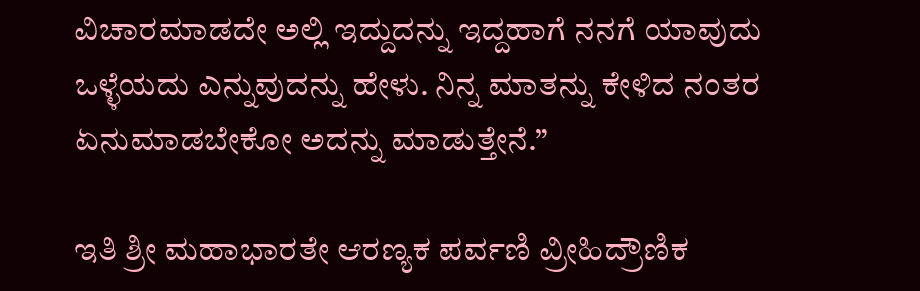ವಿಚಾರಮಾಡದೇ ಅಲ್ಲಿ ಇದ್ದುದನ್ನು ಇದ್ದಹಾಗೆ ನನಗೆ ಯಾವುದು ಒಳ್ಳೆಯದು ಎನ್ನುವುದನ್ನು ಹೇಳು. ನಿನ್ನ ಮಾತನ್ನು ಕೇಳಿದ ನಂತರ ಏನುಮಾಡಬೇಕೋ ಅದನ್ನು ಮಾಡುತ್ತೇನೆ.”

ಇತಿ ಶ್ರೀ ಮಹಾಭಾರತೇ ಆರಣ್ಯಕ ಪರ್ವಣಿ ವ್ರೀಹಿದ್ರೌಣಿಕ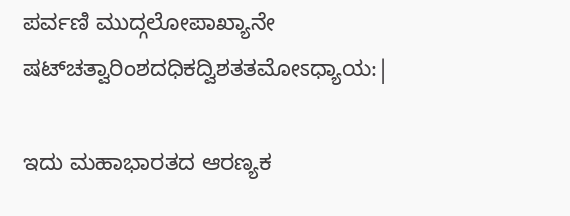ಪರ್ವಣಿ ಮುದ್ಗಲೋಪಾಖ್ಯಾನೇ ಷಟ್‌ಚತ್ವಾರಿಂಶದಧಿಕದ್ವಿಶತತಮೋಽಧ್ಯಾಯ:|

ಇದು ಮಹಾಭಾರತದ ಆರಣ್ಯಕ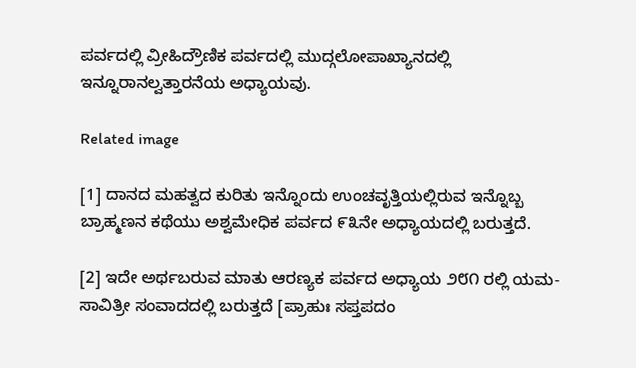ಪರ್ವದಲ್ಲಿ ವ್ರೀಹಿದ್ರೌಣಿಕ ಪರ್ವದಲ್ಲಿ ಮುದ್ಗಲೋಪಾಖ್ಯಾನದಲ್ಲಿ ಇನ್ನೂರಾನಲ್ವತ್ತಾರನೆಯ ಅಧ್ಯಾಯವು.

Related image

[1] ದಾನದ ಮಹತ್ವದ ಕುರಿತು ಇನ್ನೊಂದು ಉಂಚವೃತ್ತಿಯಲ್ಲಿರುವ ಇನ್ನೊಬ್ಬ ಬ್ರಾಹ್ಮಣನ ಕಥೆಯು ಅಶ್ವಮೇಧಿಕ ಪರ್ವದ ೯೩ನೇ ಅಧ್ಯಾಯದಲ್ಲಿ ಬರುತ್ತದೆ.

[2] ಇದೇ ಅರ್ಥಬರುವ ಮಾತು ಆರಣ್ಯಕ ಪರ್ವದ ಅಧ್ಯಾಯ ೨೮೧ ರಲ್ಲಿ ಯಮ-ಸಾವಿತ್ರೀ ಸಂವಾದದಲ್ಲಿ ಬರುತ್ತದೆ [ಪ್ರಾಹುಃ ಸಪ್ತಪದಂ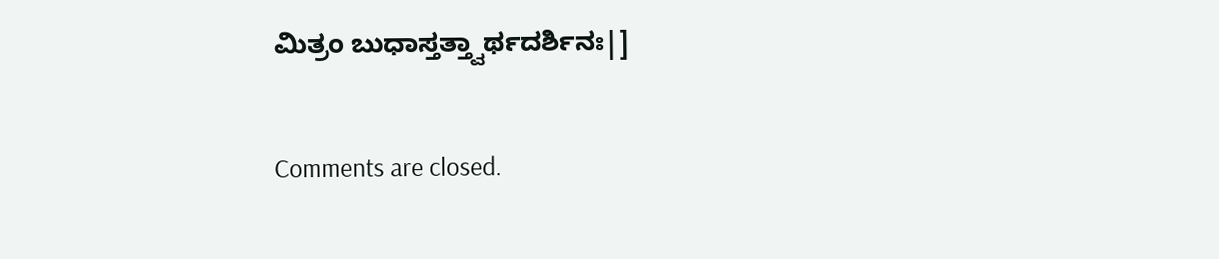ಮಿತ್ರಂ ಬುಧಾಸ್ತತ್ತ್ವಾರ್ಥದರ್ಶಿನಃ|]

Comments are closed.